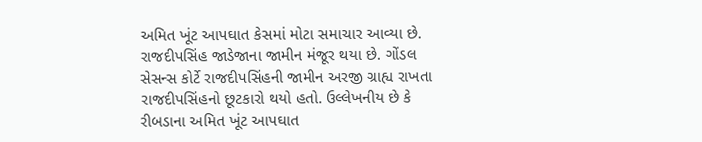અમિત ખૂંટ આપઘાત કેસમાં મોટા સમાચાર આવ્યા છે. રાજદીપસિંહ જાડેજાના જામીન મંજૂર થયા છે. ગોંડલ સેસન્સ કોર્ટે રાજદીપસિંહની જામીન અરજી ગ્રાહ્ય રાખતા રાજદીપસિંહનો છૂટકારો થયો હતો. ઉલ્લેખનીય છે કે રીબડાના અમિત ખૂંટ આપઘાત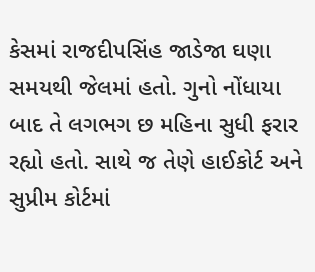કેસમાં રાજદીપસિંહ જાડેજા ઘણા સમયથી જેલમાં હતો. ગુનો નોંધાયા બાદ તે લગભગ છ મહિના સુધી ફરાર રહ્યો હતો. સાથે જ તેણે હાઈકોર્ટ અને સુપ્રીમ કોર્ટમાં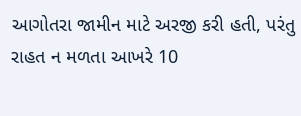આગોતરા જામીન માટે અરજી કરી હતી, પરંતુ રાહત ન મળતા આખરે 10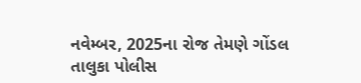નવેમ્બર, 2025ના રોજ તેમણે ગોંડલ તાલુકા પોલીસ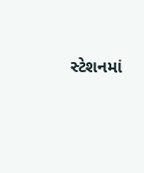સ્ટેશનમાં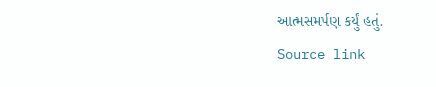આત્મસમર્પણ કર્યું હતું.
Source link